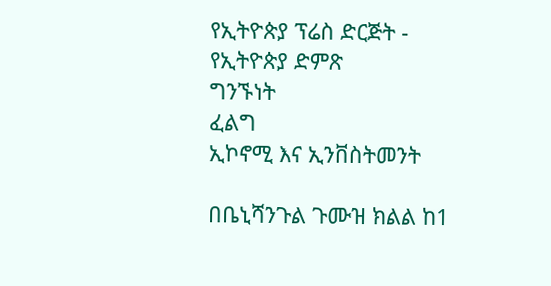የኢትዮጵያ ፕሬስ ድርጅት - የኢትዮጵያ ድምጽ
ግንኙነት
ፈልግ
ኢኮኖሚ እና ኢንቨስትመንት

በቤኒሻንጉል ጉሙዝ ክልል ከ1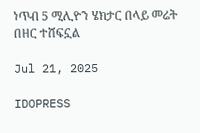ነጥብ 5 ሚሊዮን ሄክታር በላይ መሬት በዘር ተሸፍኗል

Jul 21, 2025

IDOPRESS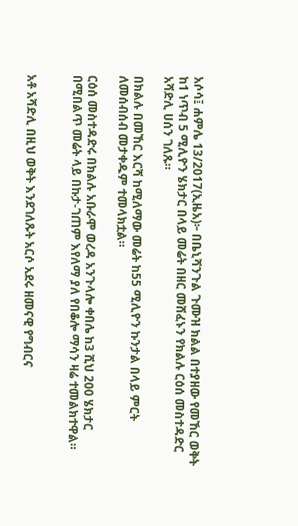አሶሳ፤ ሐምሌ 13/2017(ኢዜአ)፦ በቤኒሻንጉል ጉሙዝ ክልል በተያዘው የመኸር ወቅት ከ1 ነጥብ 5 ሚሊዮን ሄክታር በላይ መሬት በዘር መሸፈኑን የክልሉ ርዕሰ መስተዳድር አሻድሊ ሀሰን ገለጹ።

በክልሉ በመኸር እርሻ ከሚለማው መሬት ከ55 ሚሊዮን ኩንታል በላይ ምርት ለመሰብሰብ መታቀዱም ተመላክቷል።

ርዕሰ መስተዳድሩ በክልሉ አቡራሞ ወረዳ አንጉላሎ ቀበሌ ከ3 ሺህ 200 ሄክታር በሚበልጥ መሬት ላይ በኩታ-ገጠም እየለማ ያለ የበቆሎ ማሳን ዛሬ ተመልክተዋል።


አቶ አሻድሊ በዚህ ወቅት እንደገለጹት አርሶ አደሩ ዘመናዊ የግብርና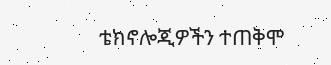ቴክኖሎጂዎችን ተጠቅሞ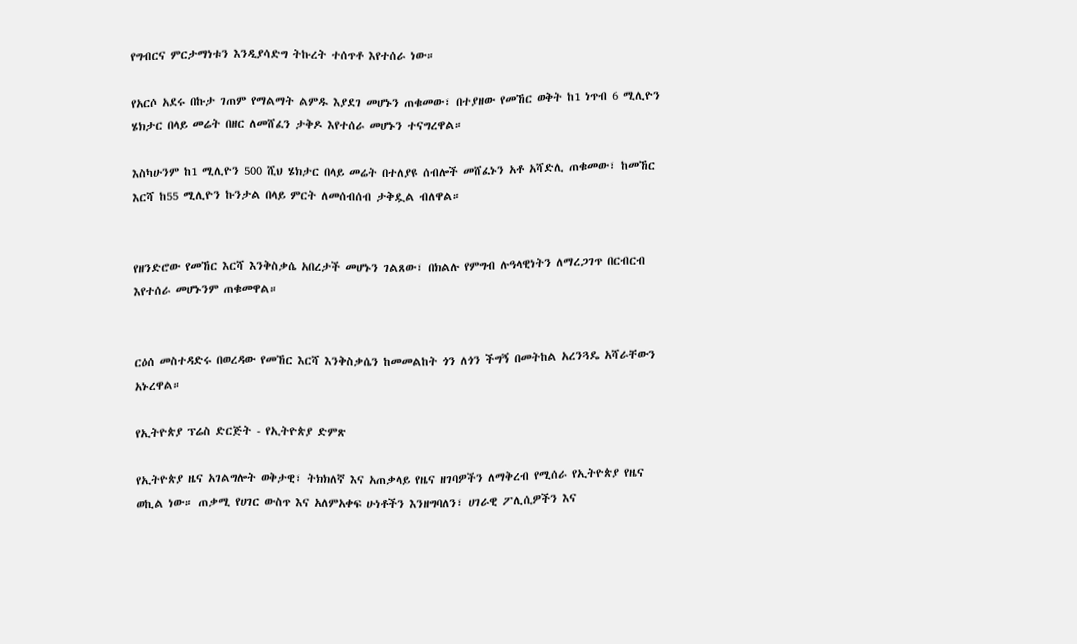የግብርና ምርታማነቱን እንዲያሳድግ ትኩረት ተሰጥቶ እየተሰራ ነው።

የአርሶ አደሩ በኩታ ገጠም የማልማት ልምዱ እያደገ መሆኑን ጠቁመው፣ በተያዘው የመኸር ወቅት ከ1 ነጥብ 6 ሚሊዮን ሄክታር በላይ መሬት በዘር ለመሸፈን ታቅዶ እየተሰራ መሆኑን ተናግረዋል።

እስካሁንም ከ1 ሚሊዮን 500 ሺህ ሄክታር በላይ መሬት በተለያዩ ሰብሎች መሸፈኑን አቶ አሻድሊ ጠቁመው፣ ከመኸር እርሻ ከ55 ሚሊዮን ኩንታል በላይ ምርት ለመሰብሰብ ታቅዷል ብለዋል።


የዘንድሮው የመኸር እርሻ እንቅስቃሴ አበረታች መሆኑን ገልጸው፣ በክልሉ የምግብ ሉዓላዊነትን ለማረጋገጥ በርብርብ እየተሰራ መሆኑንም ጠቁመዋል።


ርዕሰ መስተዳድሩ በወረዳው የመኸር እርሻ እንቅስቃሴን ከመመልከት ጎን ለጎን ችግኝ በመትከል አረንጓዴ አሻራቸውን አኑረዋል።

የኢትዮጵያ ፕሬስ ድርጅት - የኢትዮጵያ ድምጽ

የኢትዮጵያ ዜና አገልግሎት ወቅታዊ፣ ትክክለኛ እና አጠቃላይ የዜና ዘገባዎችን ለማቅረብ የሚሰራ የኢትዮጵያ የዜና ወኪል ነው። ጠቃሚ የሀገር ውስጥ እና አለምአቀፍ ሁነቶችን እንዘግባለን፣ ሀገራዊ ፖሊሲዎችን እና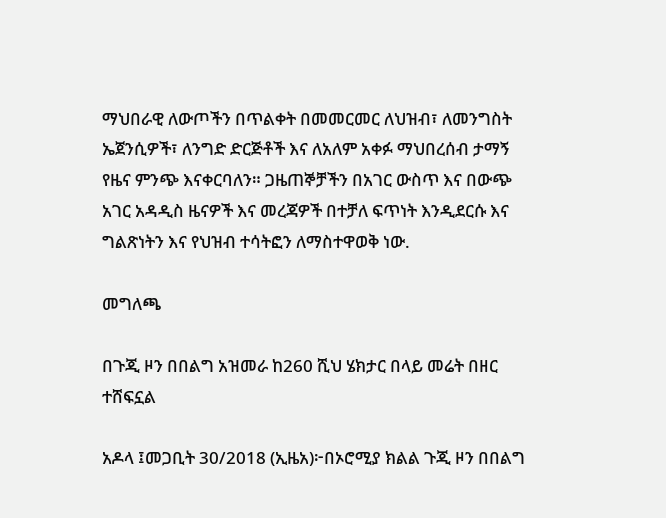ማህበራዊ ለውጦችን በጥልቀት በመመርመር ለህዝብ፣ ለመንግስት ኤጀንሲዎች፣ ለንግድ ድርጅቶች እና ለአለም አቀፉ ማህበረሰብ ታማኝ የዜና ምንጭ እናቀርባለን። ጋዜጠኞቻችን በአገር ውስጥ እና በውጭ አገር አዳዲስ ዜናዎች እና መረጃዎች በተቻለ ፍጥነት እንዲደርሱ እና ግልጽነትን እና የህዝብ ተሳትፎን ለማስተዋወቅ ነው.

መግለጫ

በጉጂ ዞን በበልግ አዝመራ ከ260 ሺህ ሄክታር በላይ መሬት በዘር ተሸፍኗል

አዶላ ፤መጋቢት 30/2018 (ኢዜአ)፦በኦሮሚያ ክልል ጉጂ ዞን በበልግ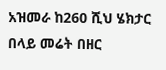አዝመራ ከ260 ሺህ ሄክታር በላይ መሬት በዘር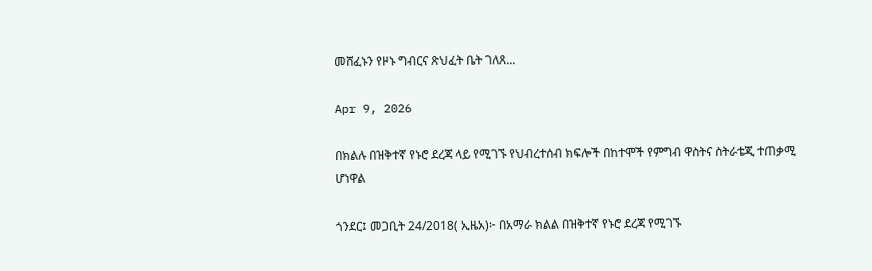መሸፈኑን የዞኑ ግብርና ጽህፈት ቤት ገለጸ...

Apr 9, 2026

በክልሉ በዝቅተኛ የኑሮ ደረጃ ላይ የሚገኙ የህብረተሰብ ክፍሎች በከተሞች የምግብ ዋስትና ስትራቴጂ ተጠቃሚ ሆነዋል

ጎንደር፤ መጋቢት 24/2018( ኢዜአ)፦ በአማራ ክልል በዝቅተኛ የኑሮ ደረጃ የሚገኙ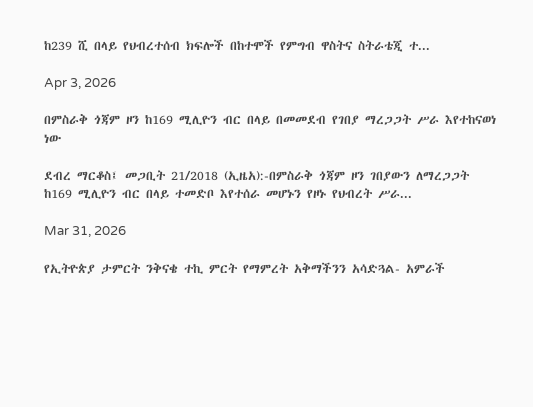ከ239 ሺ በላይ የህብረተሰብ ክፍሎች በከተሞች የምግብ ዋስትና ስትራቴጂ ተ...

Apr 3, 2026

በምስራቅ ጎጃም ዞን ከ169 ሚሊዮን ብር በላይ በመመደብ የገበያ ማረጋጋት ሥራ እየተከናወነ ነው

ደብረ ማርቆስ፤ መጋቢት 21/2018 (ኢዜአ):-በምስራቅ ጎጃም ዞን ገበያውን ለማረጋጋት ከ169 ሚሊዮን ብር በላይ ተመድቦ እየተሰራ መሆኑን የዞኑ የህብረት ሥራ...

Mar 31, 2026

የኢትዮጵያ ታምርት ንቅናቄ ተኪ ምርት የማምረት አቅማችንን አሳድጓል- አምራች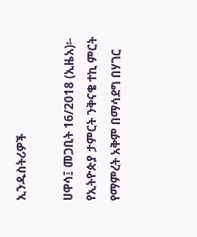ኢንዱስትሪዎች

ሀዋሳ፤ መጋቢት 16/2018 (ኢዜአ)፡- የኢትዮጵያ ታምርት ንቅናቄ ተኪ ምርት የማምረት አቅም በማሳደግ በሃገር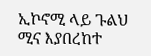ኢኮኖሚ ላይ ጉልህ ሚና እያበረከተ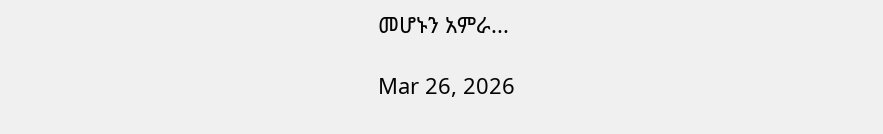መሆኑን አምራ...

Mar 26, 2026